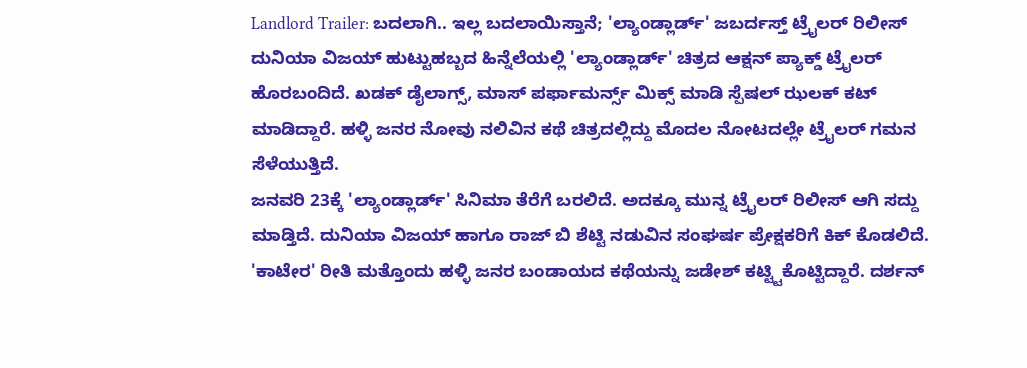Landlord Trailer: ಬದಲಾಗಿ.. ಇಲ್ಲ ಬದಲಾಯಿಸ್ತಾನೆ; 'ಲ್ಯಾಂಡ್ಲಾರ್ಡ್' ಜಬರ್ದಸ್ತ್ ಟ್ರೈಲರ್ ರಿಲೀಸ್
ದುನಿಯಾ ವಿಜಯ್ ಹುಟ್ಟುಹಬ್ಬದ ಹಿನ್ನೆಲೆಯಲ್ಲಿ 'ಲ್ಯಾಂಡ್ಲಾರ್ಡ್' ಚಿತ್ರದ ಆಕ್ಷನ್ ಪ್ಯಾಕ್ಡ್ ಟ್ರೈಲರ್ ಹೊರಬಂದಿದೆ. ಖಡಕ್ ಡೈಲಾಗ್ಸ್, ಮಾಸ್ ಪರ್ಫಾಮರ್ನ್ಸ್ ಮಿಕ್ಸ್ ಮಾಡಿ ಸ್ಪೆಷಲ್ ಝಲಕ್ ಕಟ್ ಮಾಡಿದ್ದಾರೆ. ಹಳ್ಳಿ ಜನರ ನೋವು ನಲಿವಿನ ಕಥೆ ಚಿತ್ರದಲ್ಲಿದ್ದು ಮೊದಲ ನೋಟದಲ್ಲೇ ಟ್ರೈಲರ್ ಗಮನ ಸೆಳೆಯುತ್ತಿದೆ.
ಜನವರಿ 23ಕ್ಕೆ 'ಲ್ಯಾಂಡ್ಲಾರ್ಡ್' ಸಿನಿಮಾ ತೆರೆಗೆ ಬರಲಿದೆ. ಅದಕ್ಕೂ ಮುನ್ನ ಟ್ರೈಲರ್ ರಿಲೀಸ್ ಆಗಿ ಸದ್ದು ಮಾಡ್ತಿದೆ. ದುನಿಯಾ ವಿಜಯ್ ಹಾಗೂ ರಾಜ್ ಬಿ ಶೆಟ್ಟಿ ನಡುವಿನ ಸಂಘರ್ಷ ಪ್ರೇಕ್ಷಕರಿಗೆ ಕಿಕ್ ಕೊಡಲಿದೆ. 'ಕಾಟೇರ' ರೀತಿ ಮತ್ತೊಂದು ಹಳ್ಳಿ ಜನರ ಬಂಡಾಯದ ಕಥೆಯನ್ನು ಜಡೇಶ್ ಕಟ್ಟ್ಟಿಕೊಟ್ಟಿದ್ದಾರೆ. ದರ್ಶನ್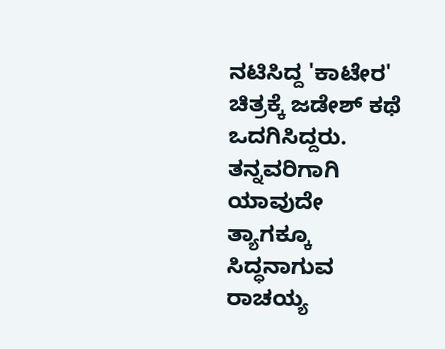ನಟಿಸಿದ್ದ 'ಕಾಟೇರ' ಚಿತ್ರಕ್ಕೆ ಜಡೇಶ್ ಕಥೆ ಒದಗಿಸಿದ್ದರು. ತನ್ನವರಿಗಾಗಿ ಯಾವುದೇ ತ್ಯಾಗಕ್ಕೂ ಸಿದ್ಧನಾಗುವ ರಾಚಯ್ಯ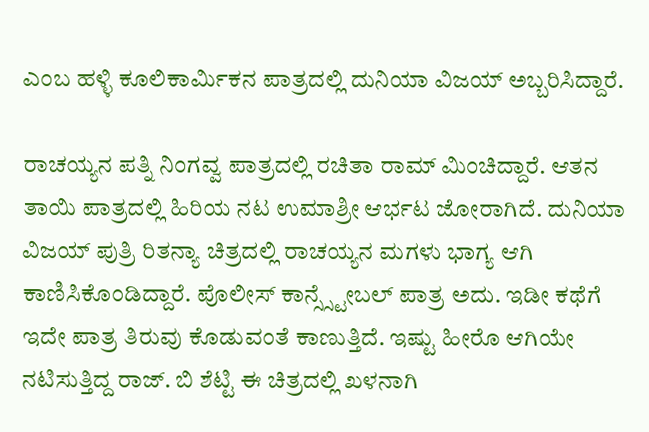ಎಂಬ ಹಳ್ಳಿ ಕೂಲಿಕಾರ್ಮಿಕನ ಪಾತ್ರದಲ್ಲಿ ದುನಿಯಾ ವಿಜಯ್ ಅಬ್ಬರಿಸಿದ್ದಾರೆ.

ರಾಚಯ್ಯನ ಪತ್ನಿ ನಿಂಗವ್ವ ಪಾತ್ರದಲ್ಲಿ ರಚಿತಾ ರಾಮ್ ಮಿಂಚಿದ್ದಾರೆ. ಆತನ ತಾಯಿ ಪಾತ್ರದಲ್ಲಿ ಹಿರಿಯ ನಟ ಉಮಾಶ್ರೀ ಆರ್ಭಟ ಜೋರಾಗಿದೆ. ದುನಿಯಾ ವಿಜಯ್ ಪುತ್ರಿ ರಿತನ್ಯಾ ಚಿತ್ರದಲ್ಲಿ ರಾಚಯ್ಯನ ಮಗಳು ಭಾಗ್ಯ ಆಗಿ ಕಾಣಿಸಿಕೊಂಡಿದ್ದಾರೆ. ಪೊಲೀಸ್ ಕಾನ್ಸ್ಸ್ಟೇಬಲ್ ಪಾತ್ರ ಅದು. ಇಡೀ ಕಥೆಗೆ ಇದೇ ಪಾತ್ರ ತಿರುವು ಕೊಡುವಂತೆ ಕಾಣುತ್ತಿದೆ. ಇಷ್ಟು ಹೀರೊ ಆಗಿಯೇ ನಟಿಸುತ್ತಿದ್ದ ರಾಜ್. ಬಿ ಶೆಟ್ಟಿ ಈ ಚಿತ್ರದಲ್ಲಿ ಖಳನಾಗಿ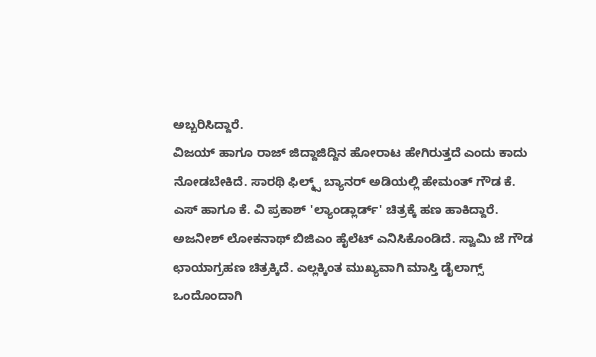ಅಬ್ಬರಿಸಿದ್ದಾರೆ.
ವಿಜಯ್ ಹಾಗೂ ರಾಜ್ ಜಿದ್ದಾಜಿದ್ದಿನ ಹೋರಾಟ ಹೇಗಿರುತ್ತದೆ ಎಂದು ಕಾದು ನೋಡಬೇಕಿದೆ. ಸಾರಥಿ ಫಿಲ್ಮ್ಸ್ ಬ್ಯಾನರ್ ಅಡಿಯಲ್ಲಿ ಹೇಮಂತ್ ಗೌಡ ಕೆ. ಎಸ್ ಹಾಗೂ ಕೆ. ವಿ ಪ್ರಕಾಶ್ 'ಲ್ಯಾಂಡ್ಲಾರ್ಡ್' ಚಿತ್ರಕ್ಕೆ ಹಣ ಹಾಕಿದ್ದಾರೆ. ಅಜನೀಶ್ ಲೋಕನಾಥ್ ಬಿಜಿಎಂ ಹೈಲೆಟ್ ಎನಿಸಿಕೊಂಡಿದೆ. ಸ್ವಾಮಿ ಜೆ ಗೌಡ ಛಾಯಾಗ್ರಹಣ ಚಿತ್ರಕ್ಕಿದೆ. ಎಲ್ಲಕ್ಕಿಂತ ಮುಖ್ಯವಾಗಿ ಮಾಸ್ತಿ ಡೈಲಾಗ್ಸ್ ಒಂದೊಂದಾಗಿ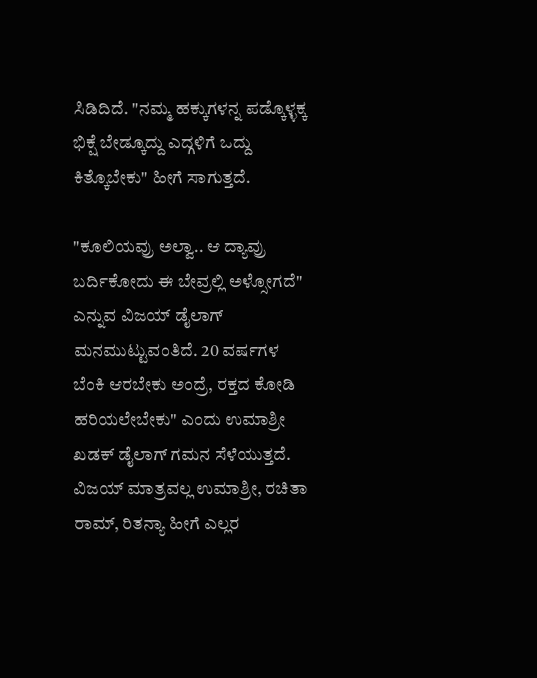ಸಿಡಿದಿದೆ. "ನಮ್ಮ ಹಕ್ಕುಗಳನ್ನ ಪಡ್ಕೊಳ್ಳಕ್ಕ ಭಿಕ್ಷೆ ಬೇಡ್ಕೂದ್ದು ಎದ್ಗಳಿಗೆ ಒದ್ದು ಕಿತ್ಕೊಬೇಕು" ಹೀಗೆ ಸಾಗುತ್ತದೆ.

"ಕೂಲಿಯವ್ರು ಅಲ್ವಾ.. ಆ ದ್ಯಾವ್ರು ಬರ್ದಿಕೋದು ಈ ಬೇವ್ರಲ್ಲಿ ಅಳ್ಸೋಗದೆ" ಎನ್ನುವ ವಿಜಯ್ ಡೈಲಾಗ್ ಮನಮುಟ್ಟುವಂತಿದೆ. 20 ವರ್ಷಗಳ ಬೆಂಕಿ ಆರಬೇಕು ಅಂದ್ರೆ, ರಕ್ತದ ಕೋಡಿ ಹರಿಯಲೇಬೇಕು" ಎಂದು ಉಮಾಶ್ರೀ ಖಡಕ್ ಡೈಲಾಗ್ ಗಮನ ಸೆಳೆಯುತ್ತದೆ. ವಿಜಯ್ ಮಾತ್ರವಲ್ಲ ಉಮಾಶ್ರೀ, ರಚಿತಾ ರಾಮ್, ರಿತನ್ಯಾ ಹೀಗೆ ಎಲ್ಲರ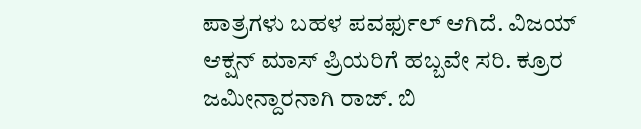ಪಾತ್ರಗಳು ಬಹಳ ಪವರ್ಫುಲ್ ಆಗಿದೆ. ವಿಜಯ್ ಆಕ್ಷನ್ ಮಾಸ್ ಪ್ರಿಯರಿಗೆ ಹಬ್ಬವೇ ಸರಿ. ಕ್ರೂರ ಜಮೀನ್ದಾರನಾಗಿ ರಾಜ್. ಬಿ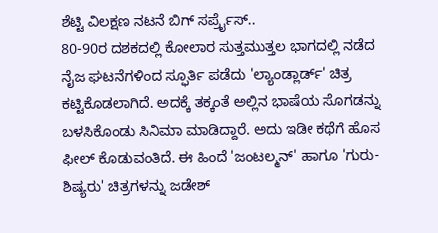ಶೆಟ್ಟಿ ವಿಲಕ್ಷಣ ನಟನೆ ಬಿಗ್ ಸರ್ಪ್ರೈಸ್..
80-90ರ ದಶಕದಲ್ಲಿ ಕೋಲಾರ ಸುತ್ತಮುತ್ತಲ ಭಾಗದಲ್ಲಿ ನಡೆದ ನೈಜ ಘಟನೆಗಳಿಂದ ಸ್ಫೂರ್ತಿ ಪಡೆದು 'ಲ್ಯಾಂಡ್ಲಾರ್ಡ್' ಚಿತ್ರ ಕಟ್ಟಿಕೊಡಲಾಗಿದೆ. ಅದಕ್ಕೆ ತಕ್ಕಂತೆ ಅಲ್ಲಿನ ಭಾಷೆಯ ಸೊಗಡನ್ನು ಬಳಸಿಕೊಂಡು ಸಿನಿಮಾ ಮಾಡಿದ್ದಾರೆ. ಅದು ಇಡೀ ಕಥೆಗೆ ಹೊಸ ಫೀಲ್ ಕೊಡುವಂತಿದೆ. ಈ ಹಿಂದೆ 'ಜಂಟಲ್ಮನ್' ಹಾಗೂ 'ಗುರು-ಶಿಷ್ಯರು' ಚಿತ್ರಗಳನ್ನು ಜಡೇಶ್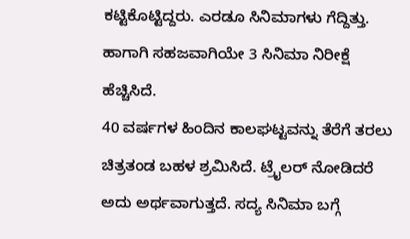ಕಟ್ಟಿಕೊಟ್ಟಿದ್ದರು. ಎರಡೂ ಸಿನಿಮಾಗಳು ಗೆದ್ದಿತ್ತು. ಹಾಗಾಗಿ ಸಹಜವಾಗಿಯೇ 3 ಸಿನಿಮಾ ನಿರೀಕ್ಷೆ ಹೆಚ್ಚಿಸಿದೆ.
40 ವರ್ಷಗಳ ಹಿಂದಿನ ಕಾಲಘಟ್ಟವನ್ನು ತೆರೆಗೆ ತರಲು ಚಿತ್ರತಂಡ ಬಹಳ ಶ್ರಮಿಸಿದೆ. ಟ್ರೈಲರ್ ನೋಡಿದರೆ ಅದು ಅರ್ಥವಾಗುತ್ತದೆ. ಸದ್ಯ ಸಿನಿಮಾ ಬಗ್ಗೆ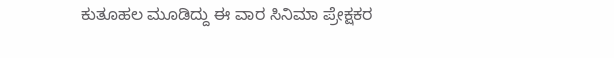ಕುತೂಹಲ ಮೂಡಿದ್ದು ಈ ವಾರ ಸಿನಿಮಾ ಪ್ರೇಕ್ಷಕರ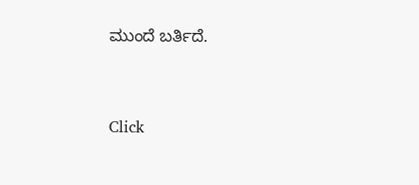ಮುಂದೆ ಬರ್ತಿದೆ.


Click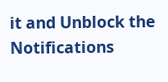it and Unblock the Notifications